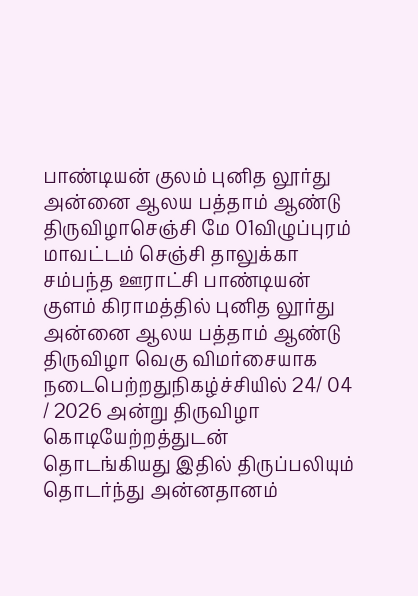பாண்டியன் குலம் புனித லூர்து அன்னை ஆலய பத்தாம் ஆண்டு திருவிழாசெஞ்சி மே 01விழுப்புரம் மாவட்டம் செஞ்சி தாலுக்கா சம்பந்த ஊராட்சி பாண்டியன் குளம் கிராமத்தில் புனித லூர்து அன்னை ஆலய பத்தாம் ஆண்டு திருவிழா வெகு விமர்சையாக நடைபெற்றதுநிகழ்ச்சியில் 24/ 04 / 2026 அன்று திருவிழா கொடியேற்றத்துடன் தொடங்கியது இதில் திருப்பலியும் தொடர்ந்து அன்னதானம்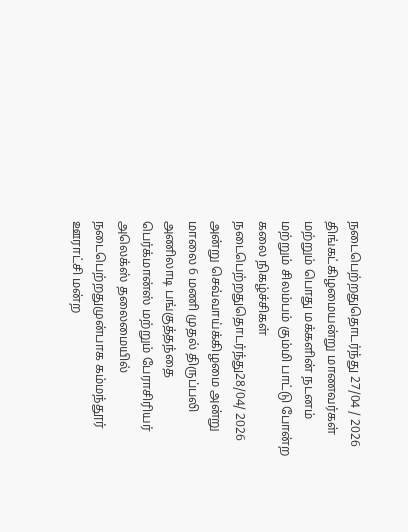நடைபெற்றதுதொடர்ந்து 27/04 / 2026 திங்கட்கிழமையன்று மாணவர்கள் மற்றும் பொது மக்களின் நடனம் மற்றும் சிலம்பம் கும்மி பாட்டு போன்ற கலை நிகழ்ச்சிகள் நடைபெற்றதுதொடர்ந்து28/04/ 2026 அன்று செவ்வாய்க்கிழமை அன்று மாலை 6 மணி முதல் திருப்பலி அணிலாடி பங்குத்தந்தை பெர்க்மான்ஸ் மற்றும் பேராசிரியர் அலெக்ஸ் தலைமையில் நடைபெற்றதுமுன்பாக கம்மந்தூர் ஊராட்சி மன்ற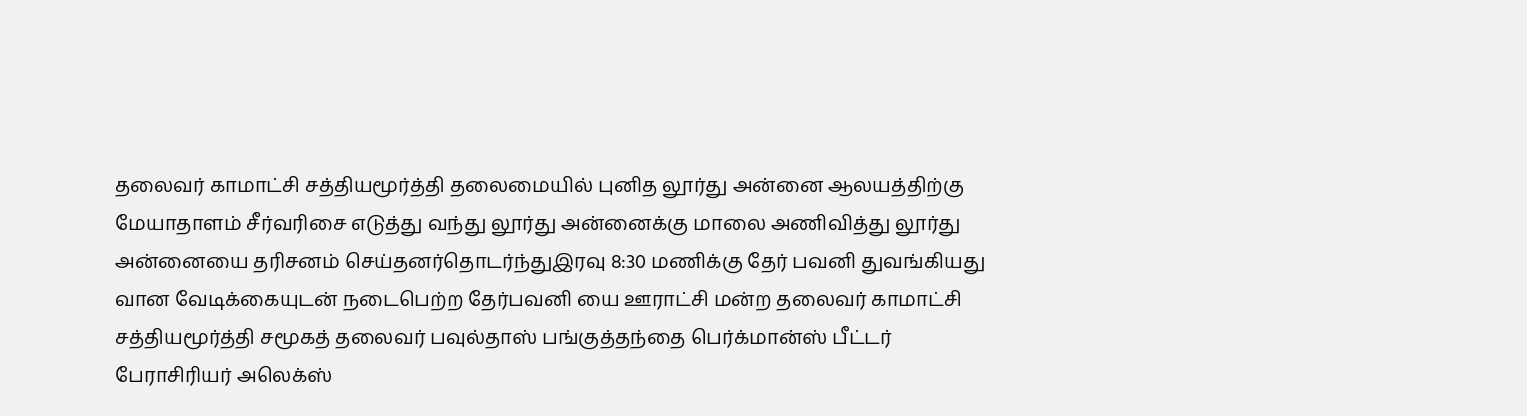தலைவர் காமாட்சி சத்தியமூர்த்தி தலைமையில் புனித லூர்து அன்னை ஆலயத்திற்கு மேயாதாளம் சீர்வரிசை எடுத்து வந்து லூர்து அன்னைக்கு மாலை அணிவித்து லூர்து அன்னையை தரிசனம் செய்தனர்தொடர்ந்துஇரவு 8:30 மணிக்கு தேர் பவனி துவங்கியது வான வேடிக்கையுடன் நடைபெற்ற தேர்பவனி யை ஊராட்சி மன்ற தலைவர் காமாட்சி சத்தியமூர்த்தி சமூகத் தலைவர் பவுல்தாஸ் பங்குத்தந்தை பெர்க்மான்ஸ் பீட்டர் பேராசிரியர் அலெக்ஸ்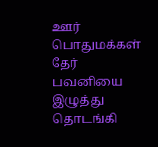ஊர் பொதுமக்கள் தேர் பவனியை இழுத்து தொடங்கி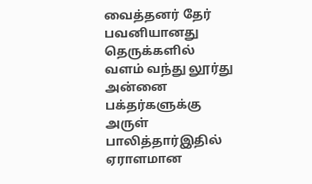வைத்தனர் தேர் பவனியானது தெருக்களில் வளம் வந்து லூர்து அன்னை பக்தர்களுக்கு அருள் பாலித்தார்இதில் ஏராளமான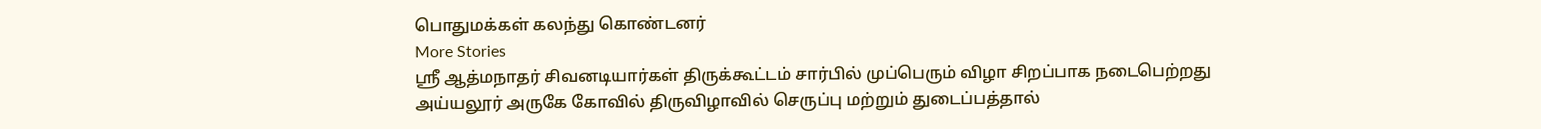பொதுமக்கள் கலந்து கொண்டனர்
More Stories
ஸ்ரீ ஆத்மநாதர் சிவனடியார்கள் திருக்கூட்டம் சார்பில் முப்பெரும் விழா சிறப்பாக நடைபெற்றது
அய்யலூர் அருகே கோவில் திருவிழாவில் செருப்பு மற்றும் துடைப்பத்தால்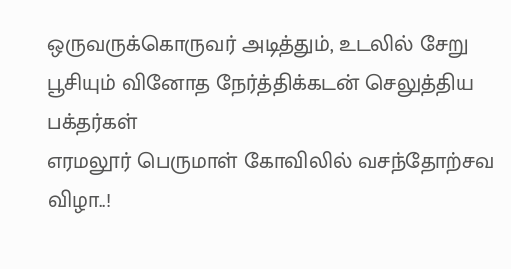ஒருவருக்கொருவர் அடித்தும், உடலில் சேறு பூசியும் வினோத நேர்த்திக்கடன் செலுத்திய பக்தர்கள்
எரமலூர் பெருமாள் கோவிலில் வசந்தோற்சவ விழா..!